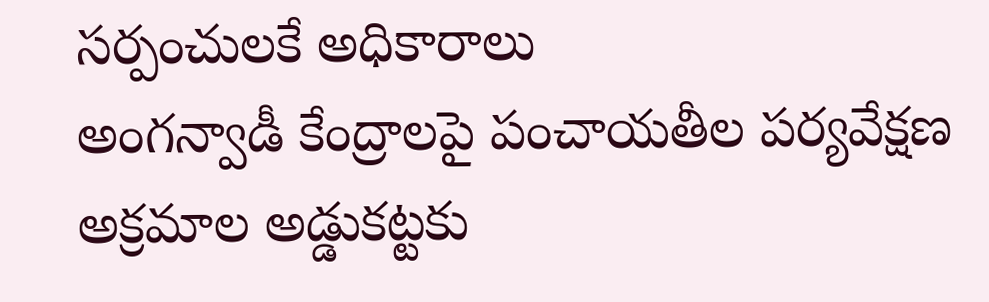సర్పంచులకే అధికారాలు
అంగన్వాడీ కేంద్రాలపై పంచాయతీల పర్యవేక్షణ
అక్రమాల అడ్డుకట్టకు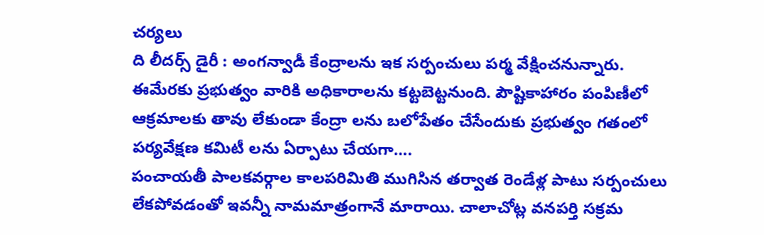చర్యలు
ది లీదర్స్ డైరీ : అంగన్వాడీ కేంద్రాలను ఇక సర్పంచులు పర్మ వేక్షించనున్నారు. ఈమేరకు ప్రభుత్వం వారికి అధికారాలను కట్టబెట్టనుంది. పౌష్టికాహారం పంపిణీలో ఆక్రమాలకు తావు లేకుండా కేంద్రా లను బలోపేతం చేసేందుకు ప్రభుత్వం గతంలో పర్యవేక్షణ కమిటీ లను ఏర్పాటు చేయగా….
పంచాయతీ పాలకవర్గాల కాలపరిమితి ముగిసిన తర్వాత రెండేళ్ల పాటు సర్పంచులు లేకపోవడంతో ఇవన్నీ నామమాత్రంగానే మారాయి. చాలాచోట్ల వనపర్తి సక్రమ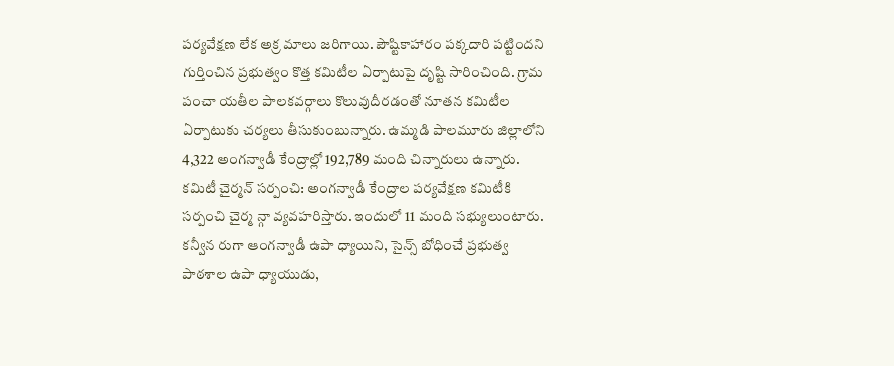పర్యవేక్షణ లేక అక్ర మాలు జరిగాయి. పౌష్టికాహారం పక్కదారి పట్టిందని గుర్తించిన ప్రభుత్వం కొత్త కమిటీల ఏర్పాటుపై దృష్టి సారించింది. గ్రామ పంచా యతీల పాలకవర్గాలు కొలువుదీరడంతో నూతన కమిటీల ఏర్పాటుకు చర్యలు తీసుకుంబున్నారు. ఉమ్మడి పాలమూరు జిల్లాలోని 4,322 అంగన్వాడీ కేంద్రాల్లో 192,789 మంది చిన్నారులు ఉన్నారు.
కమిటీ చైర్మన్ సర్పంచి: అంగన్వాడీ కేంద్రాల పర్యవేక్షణ కమిటీకి సర్పంచి చైర్మ న్గా వ్యవహరిస్తారు. ఇందులో 11 మంది సభ్యులుంటారు. కన్వీన రుగా ఆంగన్వాడీ ఉపా ధ్యాయిని, సైన్స్ బోధించే ప్రభుత్వ పాఠశాల ఉపా ధ్యాయుడు,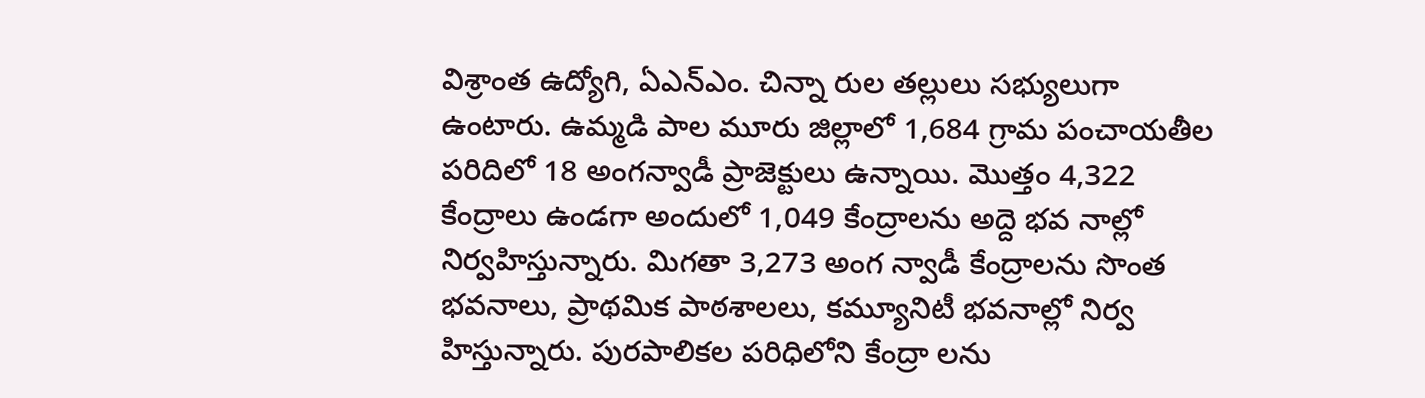విశ్రాంత ఉద్యోగి, ఏఎన్ఎం. చిన్నా రుల తల్లులు సభ్యులుగా ఉంటారు. ఉమ్మడి పాల మూరు జిల్లాలో 1,684 గ్రామ పంచాయతీల పరిదిలో 18 అంగన్వాడీ ప్రాజెక్టులు ఉన్నాయి. మొత్తం 4,322 కేంద్రాలు ఉండగా అందులో 1,049 కేంద్రాలను అద్దె భవ నాల్లో నిర్వహిస్తున్నారు. మిగతా 3,273 అంగ న్వాడీ కేంద్రాలను సొంత భవనాలు, ప్రాథమిక పాఠశాలలు, కమ్యూనిటీ భవనాల్లో నిర్వ హిస్తున్నారు. పురపాలికల పరిధిలోని కేంద్రా లను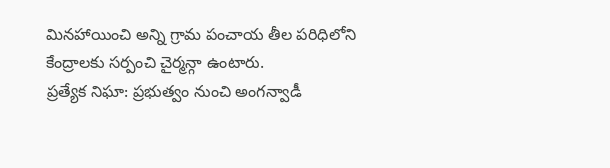మినహాయించి అన్ని గ్రామ పంచాయ తీల పరిధిలోని కేంద్రాలకు సర్పంచి చైర్మన్గా ఉంటారు.
ప్రత్యేక నిఘా: ప్రభుత్వం నుంచి అంగన్వాడీ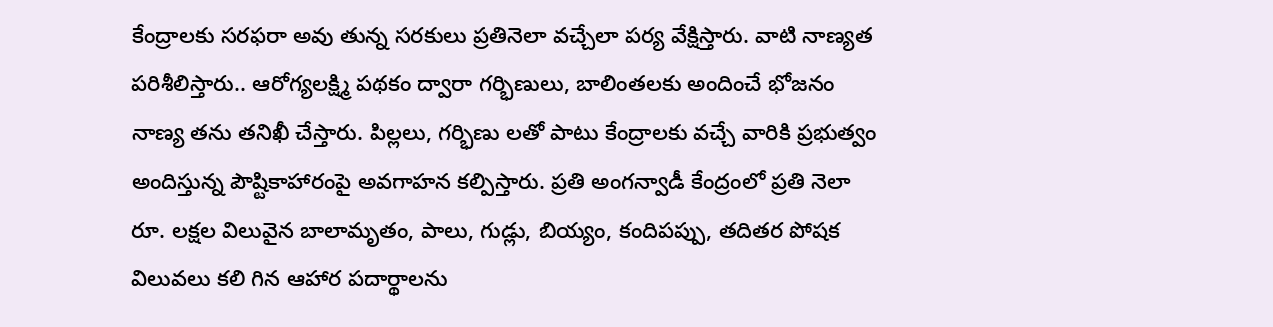కేంద్రాలకు సరఫరా అవు తున్న సరకులు ప్రతినెలా వచ్చేలా పర్య వేక్షిస్తారు. వాటి నాణ్యత పరిశీలిస్తారు.. ఆరోగ్యలక్ష్మి పథకం ద్వారా గర్భిణులు, బాలింతలకు అందించే భోజనం నాణ్య తను తనిఖీ చేస్తారు. పిల్లలు, గర్భిణు లతో పాటు కేంద్రాలకు వచ్చే వారికి ప్రభుత్వం అందిస్తున్న పౌష్టికాహారంపై అవగాహన కల్పిస్తారు. ప్రతి అంగన్వాడీ కేంద్రంలో ప్రతి నెలా రూ. లక్షల విలువైన బాలామృతం, పాలు, గుడ్లు, బియ్యం, కందిపప్పు, తదితర పోషక విలువలు కలి గిన ఆహార పదార్థాలను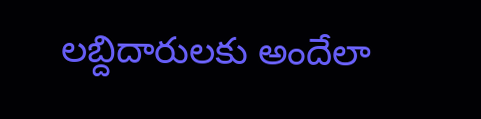లబ్దిదారులకు అందేలా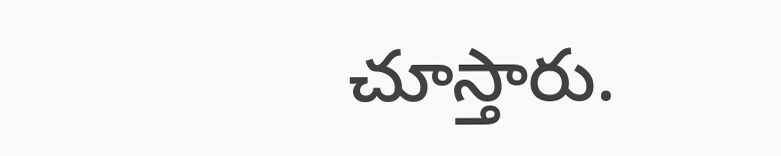చూస్తారు.